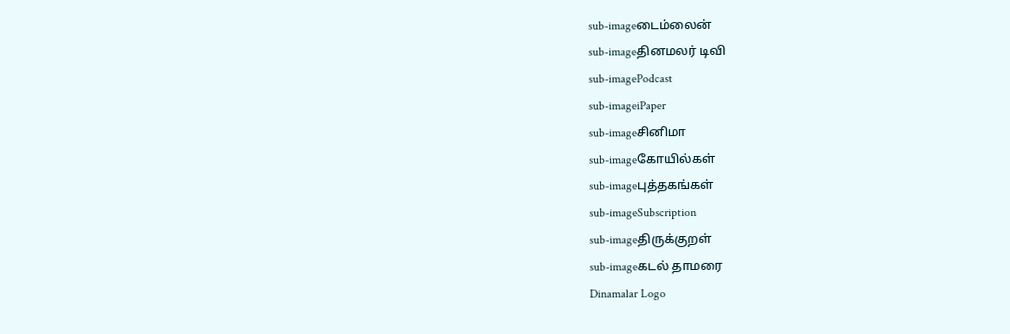sub-imageடைம்லைன்
sub-imageதினமலர் டிவி
sub-imagePodcast
sub-imageiPaper
sub-imageசினிமா
sub-imageகோயில்கள்
sub-imageபுத்தகங்கள்
sub-imageSubscription
sub-imageதிருக்குறள்
sub-imageகடல் தாமரை
Dinamalar Logo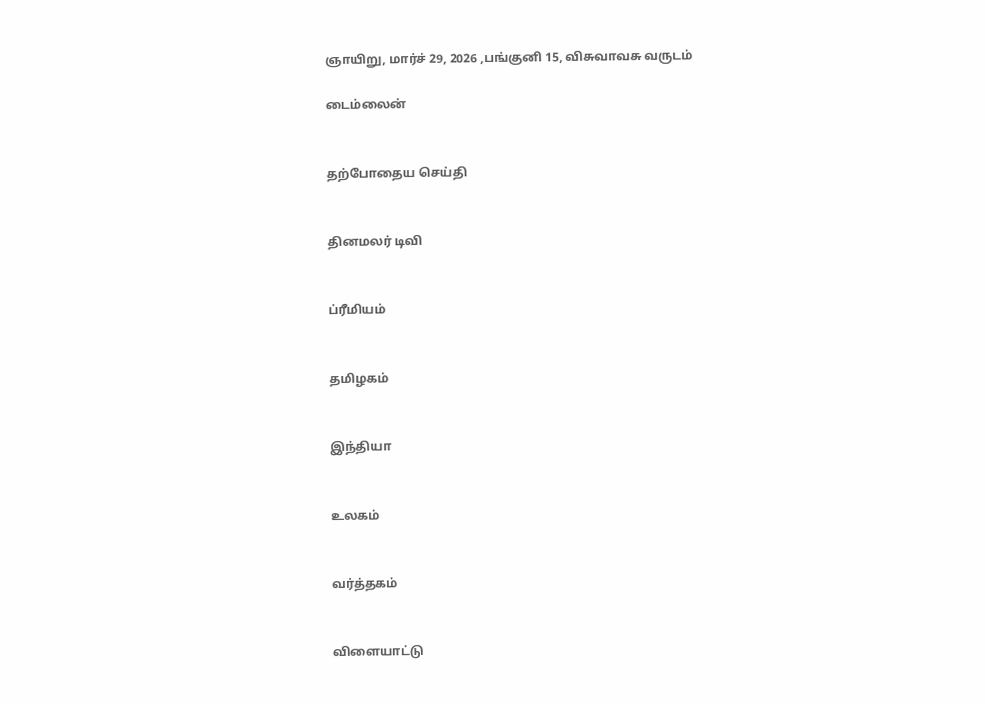ஞாயிறு, மார்ச் 29, 2026 ,பங்குனி 15, விசுவாவசு வருடம்

டைம்லைன்


தற்போதைய செய்தி


தினமலர் டிவி


ப்ரீமியம்


தமிழகம்


இந்தியா


உலகம்


வர்த்தகம்


விளையாட்டு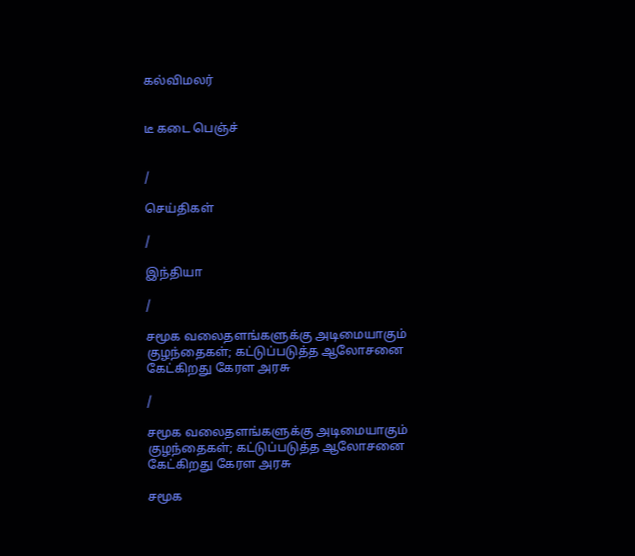கல்விமலர்


டீ கடை பெஞ்ச்


/

செய்திகள்

/

இந்தியா

/

சமூக வலைதளங்களுக்கு அடிமையாகும் குழந்தைகள்; கட்டுப்படுத்த ஆலோசனை கேட்கிறது கேரள அரசு

/

சமூக வலைதளங்களுக்கு அடிமையாகும் குழந்தைகள்; கட்டுப்படுத்த ஆலோசனை கேட்கிறது கேரள அரசு

சமூக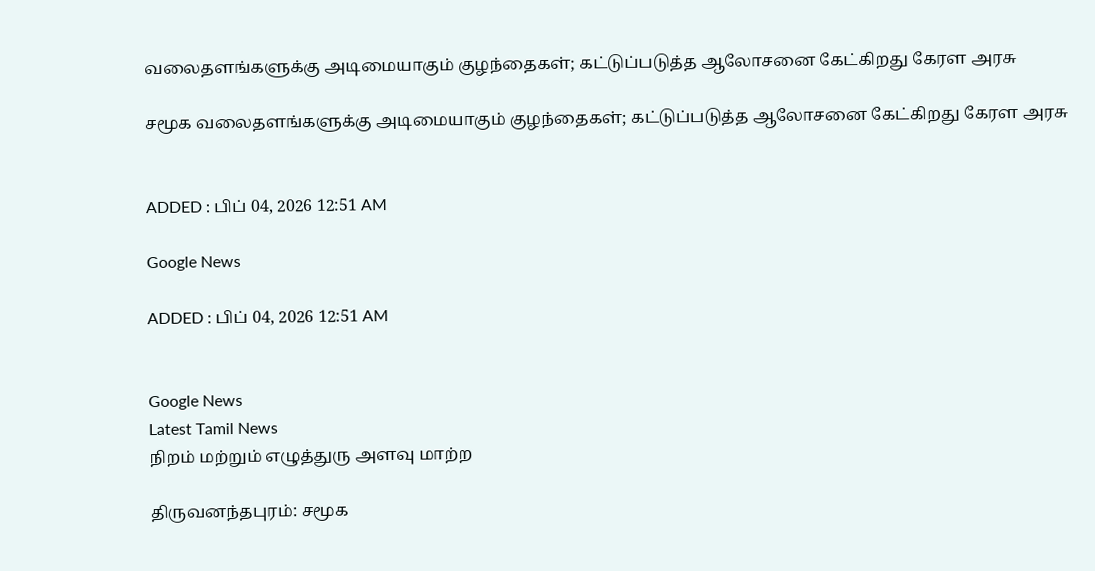வலைதளங்களுக்கு அடிமையாகும் குழந்தைகள்; கட்டுப்படுத்த ஆலோசனை கேட்கிறது கேரள அரசு

சமூக வலைதளங்களுக்கு அடிமையாகும் குழந்தைகள்; கட்டுப்படுத்த ஆலோசனை கேட்கிறது கேரள அரசு


ADDED : பிப் 04, 2026 12:51 AM

Google News

ADDED : பிப் 04, 2026 12:51 AM


Google News
Latest Tamil News
நிறம் மற்றும் எழுத்துரு அளவு மாற்ற

திருவனந்தபுரம்: சமூக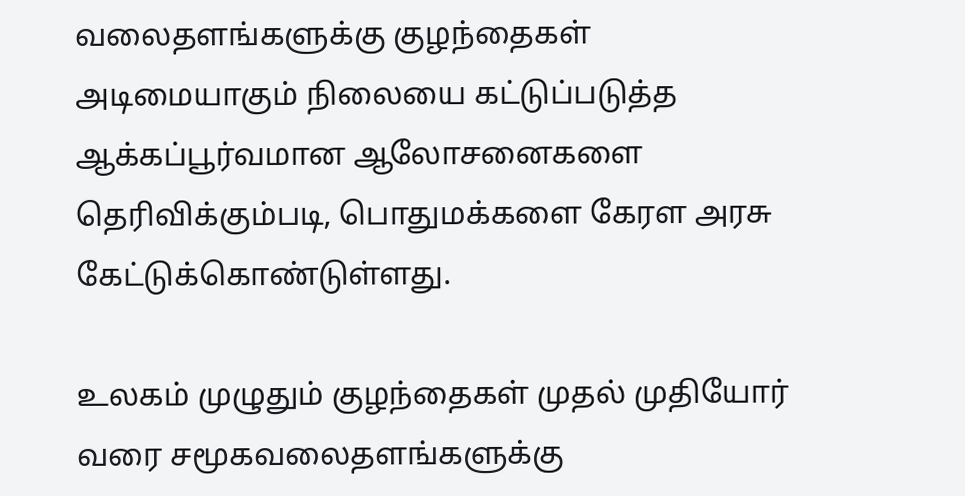வலைதளங்களுக்கு குழந்தைகள் அடிமையாகும் நிலையை கட்டுப்படுத்த ஆக்கப்பூர்வமான ஆலோசனைகளை தெரிவிக்கும்படி, பொதுமக்களை கேரள அரசு கேட்டுக்கொண்டுள்ளது.

உலகம் முழுதும் குழந்தைகள் முதல் முதியோர் வரை சமூகவலைதளங்களுக்கு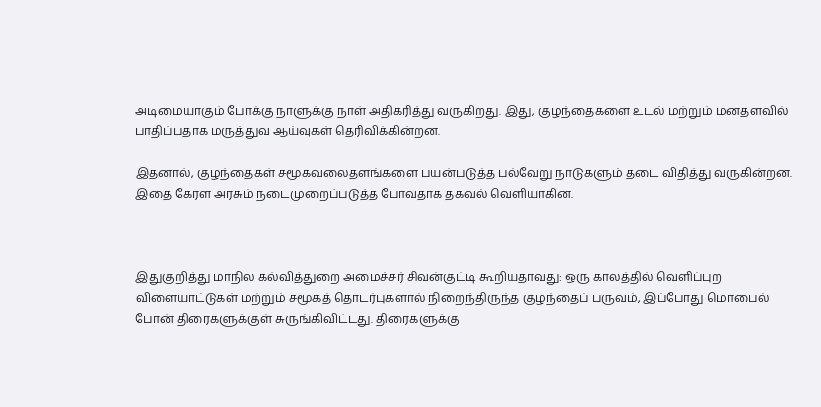அடிமையாகும் போக்கு நாளுக்கு நாள் அதிகரித்து வருகிறது. இது, குழந்தைகளை உடல் மற்றும் மனதளவில் பாதிப்பதாக மருத்துவ ஆய்வுகள் தெரிவிக்கின்றன.

இதனால், குழந்தைகள் சமூகவலைதளங்களை பயன்படுத்த பல்வேறு நாடுகளும் தடை விதித்து வருகின்றன. இதை கேரள அரசும் நடைமுறைப்படுத்த போவதாக தகவல் வெளியாகின.



இதுகுறித்து மாநில கல்வித்துறை அமைச்சர் சிவன்குட்டி கூறியதாவது: ஒரு காலத்தில் வெளிப்புற விளையாட்டுகள் மற்றும் சமூகத் தொடர்புகளால் நிறைந்திருந்த குழந்தைப் பருவம், இப்போது மொபைல் போன் திரைகளுக்குள் சுருங்கிவிட்டது. திரைகளுக்கு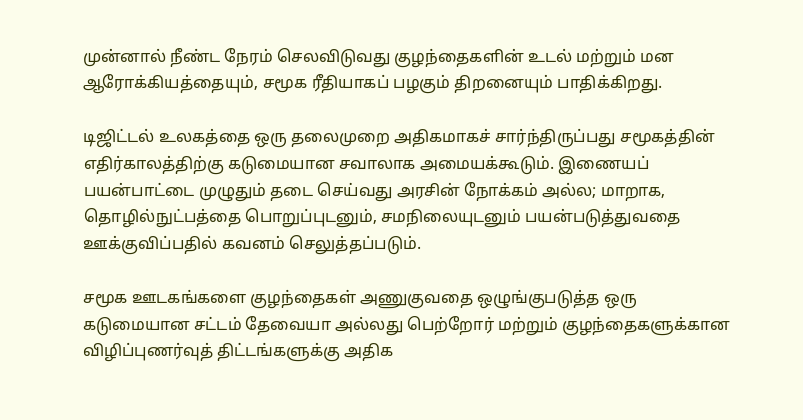முன்னால் நீண்ட நேரம் செலவிடுவது குழந்தைகளின் உடல் மற்றும் மன ஆரோக்கியத்தையும், சமூக ரீதியாகப் பழகும் திறனையும் பாதிக்கிறது.

டிஜிட்டல் உலகத்தை ஒரு தலைமுறை அதிகமாகச் சார்ந்திருப்பது சமூகத்தின் எதிர்காலத்திற்கு கடுமையான சவாலாக அமையக்கூடும். இணையப் பயன்பாட்டை முழுதும் தடை செய்வது அரசின் நோக்கம் அல்ல; மாறாக, தொழில்நுட்பத்தை பொறுப்புடனும், சமநிலையுடனும் பயன்படுத்துவதை ஊக்குவிப்பதில் கவனம் செலுத்தப்படும்.

சமூக ஊடகங்களை குழந்தைகள் அணுகுவதை ஒழுங்குபடுத்த ஒரு கடுமையான சட்டம் தேவையா அல்லது பெற்றோர் மற்றும் குழந்தைகளுக்கான விழிப்புணர்வுத் திட்டங்களுக்கு அதிக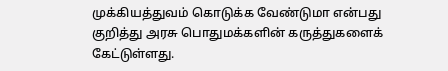முக்கியத்துவம் கொடுக்க வேண்டுமா என்பது குறித்து அரசு பொதுமக்களின் கருத்துகளைக் கேட்டுள்ளது.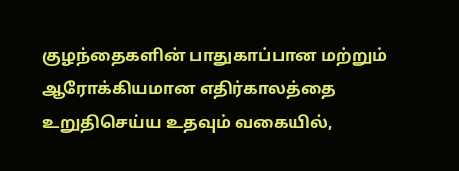குழந்தைகளின் பாதுகாப்பான மற்றும் ஆரோக்கியமான எதிர்காலத்தை உறுதிசெய்ய உதவும் வகையில்,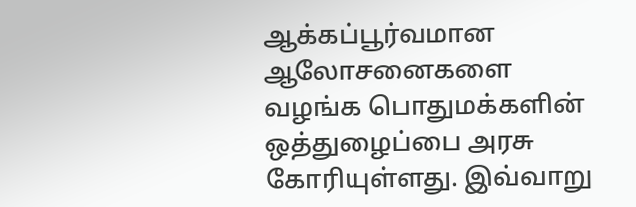ஆக்கப்பூர்வமான ஆலோசனைகளை வழங்க பொதுமக்களின் ஒத்துழைப்பை அரசு கோரியுள்ளது. இவ்வாறு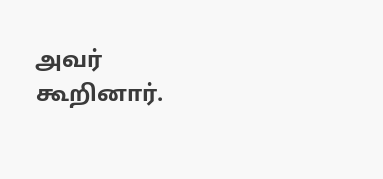அவர் கூறினார்.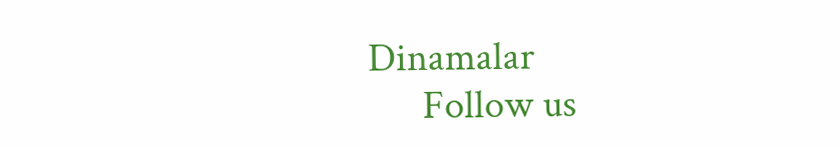Dinamalar
      Follow us